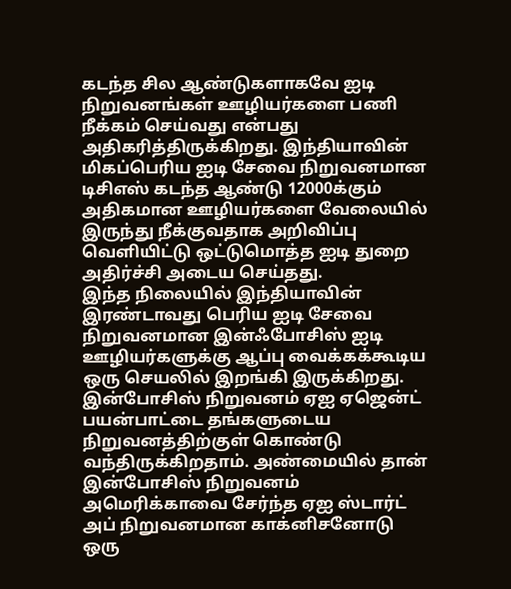கடந்த சில ஆண்டுகளாகவே ஐடி நிறுவனங்கள் ஊழியர்களை பணி நீக்கம் செய்வது என்பது அதிகரித்திருக்கிறது. இந்தியாவின் மிகப்பெரிய ஐடி சேவை நிறுவனமான டிசிஎஸ் கடந்த ஆண்டு 12000க்கும் அதிகமான ஊழியர்களை வேலையில் இருந்து நீக்குவதாக அறிவிப்பு வெளியிட்டு ஒட்டுமொத்த ஐடி துறை அதிர்ச்சி அடைய செய்தது.
இந்த நிலையில் இந்தியாவின் இரண்டாவது பெரிய ஐடி சேவை நிறுவனமான இன்ஃபோசிஸ் ஐடி ஊழியர்களுக்கு ஆப்பு வைக்கக்கூடிய ஒரு செயலில் இறங்கி இருக்கிறது. இன்போசிஸ் நிறுவனம் ஏஐ ஏஜென்ட் பயன்பாட்டை தங்களுடைய நிறுவனத்திற்குள் கொண்டு வந்திருக்கிறதாம். அண்மையில் தான் இன்போசிஸ் நிறுவனம் அமெரிக்காவை சேர்ந்த ஏஐ ஸ்டார்ட் அப் நிறுவனமான காக்னிசனோடு ஒரு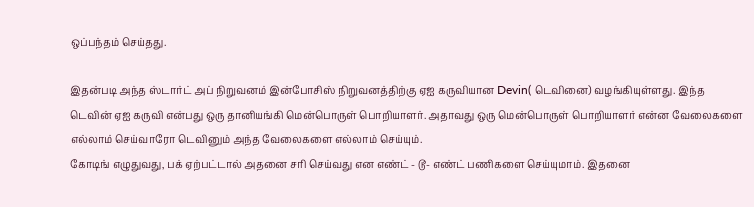ஒப்பந்தம் செய்தது.

இதன்படி அந்த ஸ்டார்ட் அப் நிறுவனம் இன்போசிஸ் நிறுவனத்திற்கு ஏஐ கருவியான Devin( டெவினை) வழங்கியுள்ளது. இந்த டெவின் ஏஐ கருவி என்பது ஒரு தானியங்கி மென்பொருள் பொறியாளர். அதாவது ஒரு மென்பொருள் பொறியாளர் என்ன வேலைகளை எல்லாம் செய்வாரோ டெவினும் அந்த வேலைகளை எல்லாம் செய்யும்.
கோடிங் எழுதுவது, பக் ஏற்பட்டால் அதனை சரி செய்வது என எண்ட் - டூ- எண்ட் பணிகளை செய்யுமாம். இதனை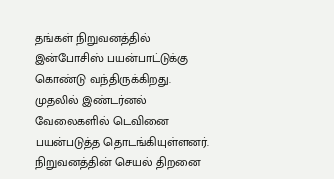தங்கள் நிறுவனத்தில் இன்போசிஸ் பயன்பாட்டுக்கு கொண்டு வந்திருக்கிறது. முதலில் இண்டர்னல் வேலைகளில் டெவினை பயன்படுத்த தொடங்கியுள்ளனர். நிறுவனத்தின் செயல் திறனை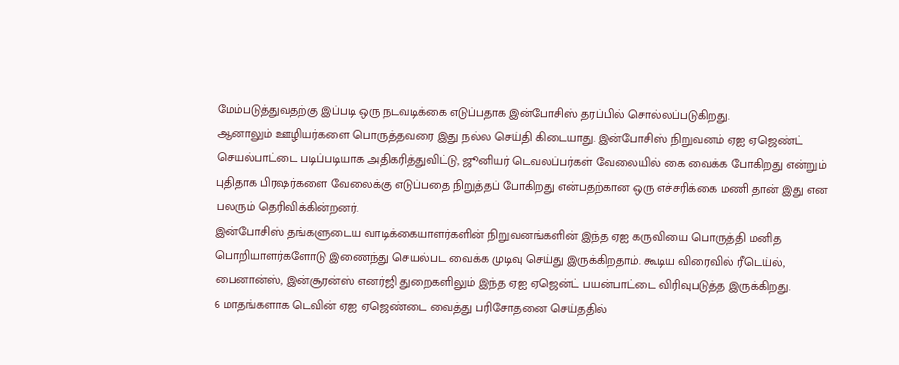மேம்படுத்துவதற்கு இப்படி ஒரு நடவடிக்கை எடுப்பதாக இன்போசிஸ் தரப்பில் சொல்லப்படுகிறது.
ஆனாலும் ஊழியர்களை பொருத்தவரை இது நல்ல செய்தி கிடையாது. இன்போசிஸ் நிறுவனம் ஏஐ ஏஜெண்ட் செயல்பாட்டை படிப்படியாக அதிகரித்துவிட்டு, ஜூனியர் டெவலப்பர்கள் வேலையில் கை வைக்க போகிறது என்றும் புதிதாக பிரஷர்களை வேலைக்கு எடுப்பதை நிறுத்தப் போகிறது என்பதற்கான ஒரு எச்சரிக்கை மணி தான் இது என பலரும் தெரிவிக்கின்றனர்.
இன்போசிஸ் தங்களுடைய வாடிக்கையாளர்களின் நிறுவனங்களின் இந்த ஏஐ கருவியை பொருத்தி மனித பொறியாளர்களோடு இணைந்து செயல்பட வைக்க முடிவு செய்து இருக்கிறதாம். கூடிய விரைவில் ரீடெய்ல், பைனான்ஸ், இன்சூரன்ஸ் எனர்ஜி துறைகளிலும் இந்த ஏஐ ஏஜென்ட் பயன்பாட்டை விரிவுபடுத்த இருக்கிறது.
6 மாதங்களாக டெவின் ஏஐ ஏஜெண்டை வைத்து பரிசோதனை செய்ததில்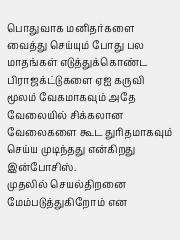பொதுவாக மனிதர்களை வைத்து செய்யும் போது பல மாதங்கள் எடுத்துக்கொண்ட பிராஜக்ட்டுகளை ஏஐ கருவி மூலம் வேகமாகவும் அதே வேலையில் சிக்கலான வேலைகளை கூட துரிதமாகவும் செய்ய முடிந்தது என்கிறது இன்போசிஸ்.
முதலில் செயல்திறனை மேம்படுத்துகிறோம் என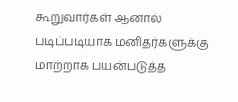கூறுவார்கள் ஆனால் படிப்படியாக மனிதர்களுக்கு மாற்றாக பயன்படுத்த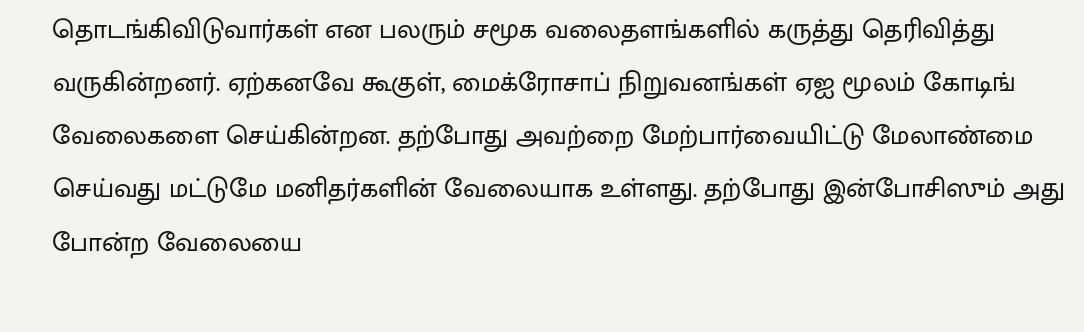தொடங்கிவிடுவார்கள் என பலரும் சமூக வலைதளங்களில் கருத்து தெரிவித்து வருகின்றனர். ஏற்கனவே கூகுள், மைக்ரோசாப் நிறுவனங்கள் ஏஐ மூலம் கோடிங் வேலைகளை செய்கின்றன. தற்போது அவற்றை மேற்பார்வையிட்டு மேலாண்மை செய்வது மட்டுமே மனிதர்களின் வேலையாக உள்ளது. தற்போது இன்போசிஸும் அது போன்ற வேலையை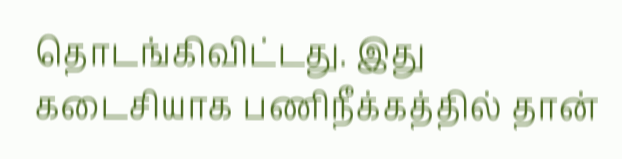தொடங்கிவிட்டது. இது கடைசியாக பணிநீக்கத்தில் தான்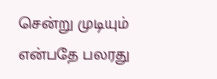சென்று முடியும் என்பதே பலரது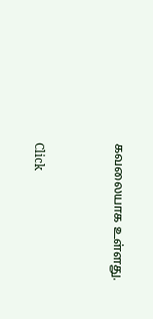கவலையாக உள்ளது.


Click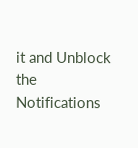it and Unblock the Notifications